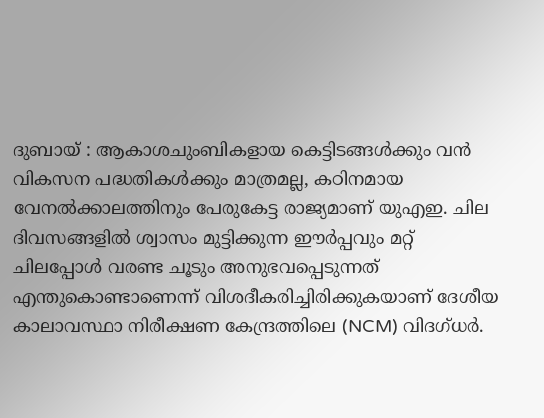ദുബായ് : ആകാശചുംബികളായ കെട്ടിടങ്ങൾക്കും വൻ വികസന പദ്ധതികൾക്കും മാത്രമല്ല, കഠിനമായ വേനൽക്കാലത്തിനും പേരുകേട്ട രാജ്യമാണ് യുഎഇ. ചില ദിവസങ്ങളിൽ ശ്വാസം മുട്ടിക്കുന്ന ഈർപ്പവും മറ്റ് ചിലപ്പോൾ വരണ്ട ചൂടും അനുഭവപ്പെടുന്നത് എന്തുകൊണ്ടാണെന്ന് വിശദീകരിച്ചിരിക്കുകയാണ് ദേശീയ കാലാവസ്ഥാ നിരീക്ഷണ കേന്ദ്രത്തിലെ (NCM) വിദഗ്ധർ.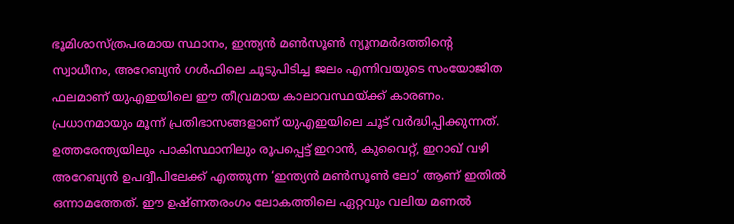ഭൂമിശാസ്ത്രപരമായ സ്ഥാനം, ഇന്ത്യൻ മൺസൂൺ ന്യൂനമർദത്തിന്റെ സ്വാധീനം, അറേബ്യൻ ഗൾഫിലെ ചൂടുപിടിച്ച ജലം എന്നിവയുടെ സംയോജിത ഫലമാണ് യുഎഇയിലെ ഈ തീവ്രമായ കാലാവസ്ഥയ്ക്ക് കാരണം.
പ്രധാനമായും മൂന്ന് പ്രതിഭാസങ്ങളാണ് യുഎഇയിലെ ചൂട് വർദ്ധിപ്പിക്കുന്നത്. ഉത്തരേന്ത്യയിലും പാകിസ്ഥാനിലും രൂപപ്പെട്ട് ഇറാൻ, കുവൈറ്റ്, ഇറാഖ് വഴി അറേബ്യൻ ഉപദ്വീപിലേക്ക് എത്തുന്ന ‘ഇന്ത്യൻ മൺസൂൺ ലോ’ ആണ് ഇതിൽ ഒന്നാമത്തേത്. ഈ ഉഷ്ണതരംഗം ലോകത്തിലെ ഏറ്റവും വലിയ മണൽ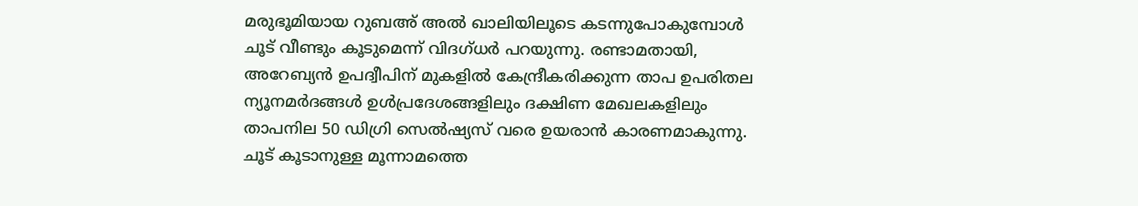മരുഭൂമിയായ റുബഅ് അൽ ഖാലിയിലൂടെ കടന്നുപോകുമ്പോൾ ചൂട് വീണ്ടും കൂടുമെന്ന് വിദഗ്ധർ പറയുന്നു. രണ്ടാമതായി, അറേബ്യൻ ഉപദ്വീപിന് മുകളിൽ കേന്ദ്രീകരിക്കുന്ന താപ ഉപരിതല ന്യൂനമർദങ്ങൾ ഉൾപ്രദേശങ്ങളിലും ദക്ഷിണ മേഖലകളിലും താപനില 50 ഡിഗ്രി സെൽഷ്യസ് വരെ ഉയരാൻ കാരണമാകുന്നു.
ചൂട് കൂടാനുള്ള മൂന്നാമത്തെ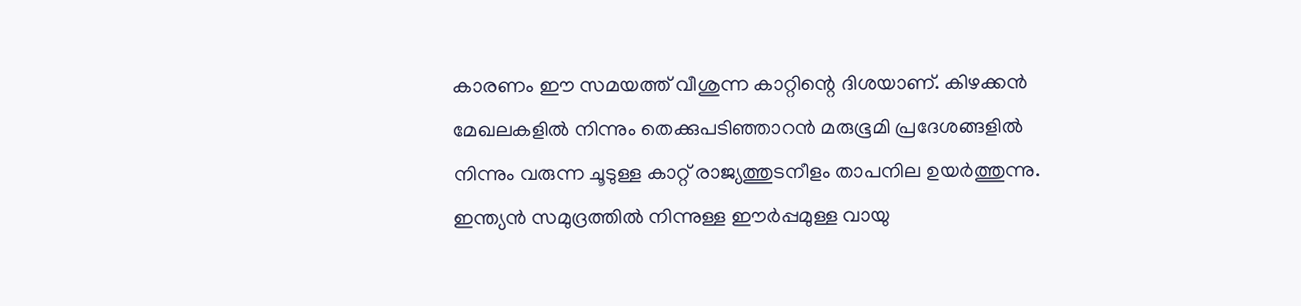കാരണം ഈ സമയത്ത് വീശുന്ന കാറ്റിന്റെ ദിശയാണ്. കിഴക്കൻ മേഖലകളിൽ നിന്നും തെക്കുപടിഞ്ഞാറൻ മരുഭൂമി പ്രദേശങ്ങളിൽ നിന്നും വരുന്ന ചൂടുള്ള കാറ്റ് രാജ്യത്തുടനീളം താപനില ഉയർത്തുന്നു. ഇന്ത്യൻ സമുദ്രത്തിൽ നിന്നുള്ള ഈർപ്പമുള്ള വായു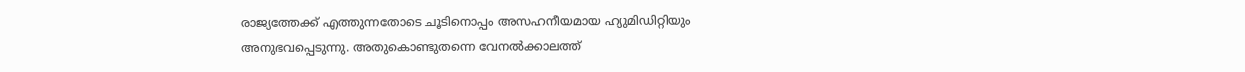രാജ്യത്തേക്ക് എത്തുന്നതോടെ ചൂടിനൊപ്പം അസഹനീയമായ ഹ്യുമിഡിറ്റിയും അനുഭവപ്പെടുന്നു. അതുകൊണ്ടുതന്നെ വേനൽക്കാലത്ത്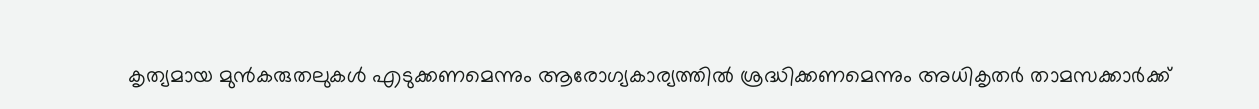കൃത്യമായ മുൻകരുതലുകൾ എടുക്കണമെന്നും ആരോഗ്യകാര്യത്തിൽ ശ്രദ്ധിക്കണമെന്നും അധികൃതർ താമസക്കാർക്ക്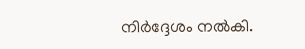നിർദ്ദേശം നൽകി.